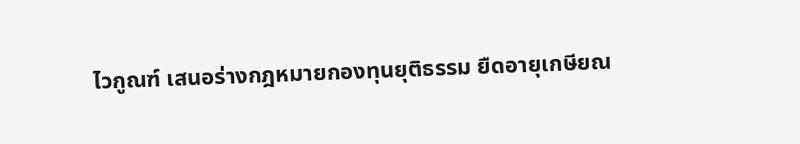ไวกูณฑ์ เสนอร่างกฎหมายกองทุนยุติธรรม ยืดอายุเกษียณ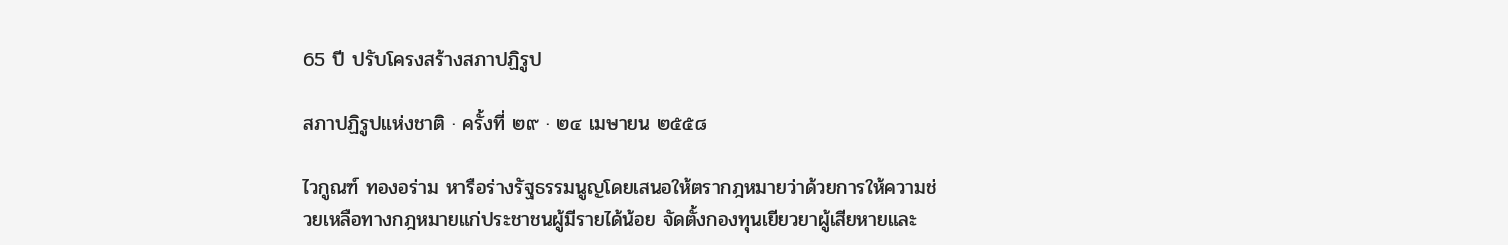65 ปี ปรับโครงสร้างสภาปฏิรูป

สภาปฏิรูปแห่งชาติ · ครั้งที่ ๒๙ · ๒๔ เมษายน ๒๕๕๘

ไวกูณฑ์ ทองอร่าม หารือร่างรัฐธรรมนูญโดยเสนอให้ตรากฎหมายว่าด้วยการให้ความช่วยเหลือทางกฎหมายแก่ประชาชนผู้มีรายได้น้อย จัดตั้งกองทุนเยียวยาผู้เสียหายและ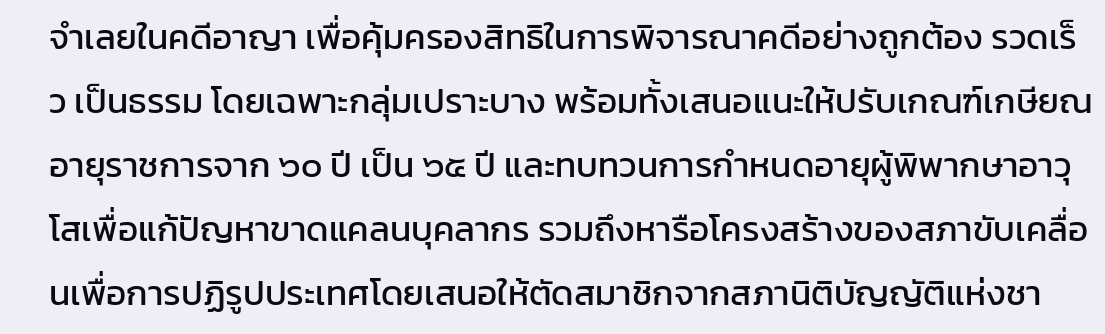จำเลยในคดีอาญา เพื่อคุ้มครองสิทธิในการพิจารณาคดีอย่างถูกต้อง รวดเร็ว เป็นธรรม โดยเฉพาะกลุ่มเปราะบาง พร้อมทั้งเสนอแนะให้ปรับเกณฑ์เกษียณอายุราชการจาก ๖๐ ปี เป็น ๖๕ ปี และทบทวนการกำหนดอายุผู้พิพากษาอาวุโสเพื่อแก้ปัญหาขาดแคลนบุคลากร รวมถึงหารือโครงสร้างของสภาขับเคลื่อนเพื่อการปฏิรูปประเทศโดยเสนอให้ตัดสมาชิกจากสภานิติบัญญัติแห่งชา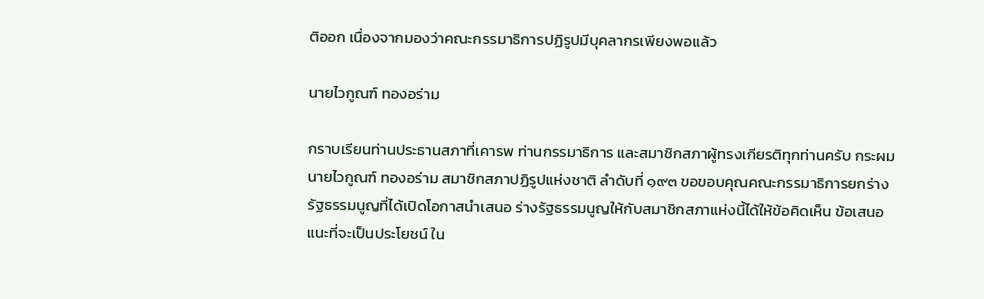ติออก เนื่องจากมองว่าคณะกรรมาธิการปฏิรูปมีบุคลากรเพียงพอแล้ว

นายไวกูณฑ์ ทองอร่าม

กราบเรียนท่านประธานสภาที่เคารพ ท่านกรรมาธิการ และสมาชิกสภาผู้ทรงเกียรติทุกท่านครับ กระผม นายไวกูณฑ์ ทองอร่าม สมาชิกสภาปฏิรูปแห่งชาติ ลําดับที่ ๑๙๓ ขอขอบคุณคณะกรรมาธิการยกร่างรัฐธรรมนูญที่ได้เปิดโอกาสนําเสนอ ร่างรัฐธรรมนูญให้กับสมาชิกสภาแห่งนี้ได้ให้ข้อคิดเห็น ข้อเสนอแนะที่จะเป็นประโยชน์ ใน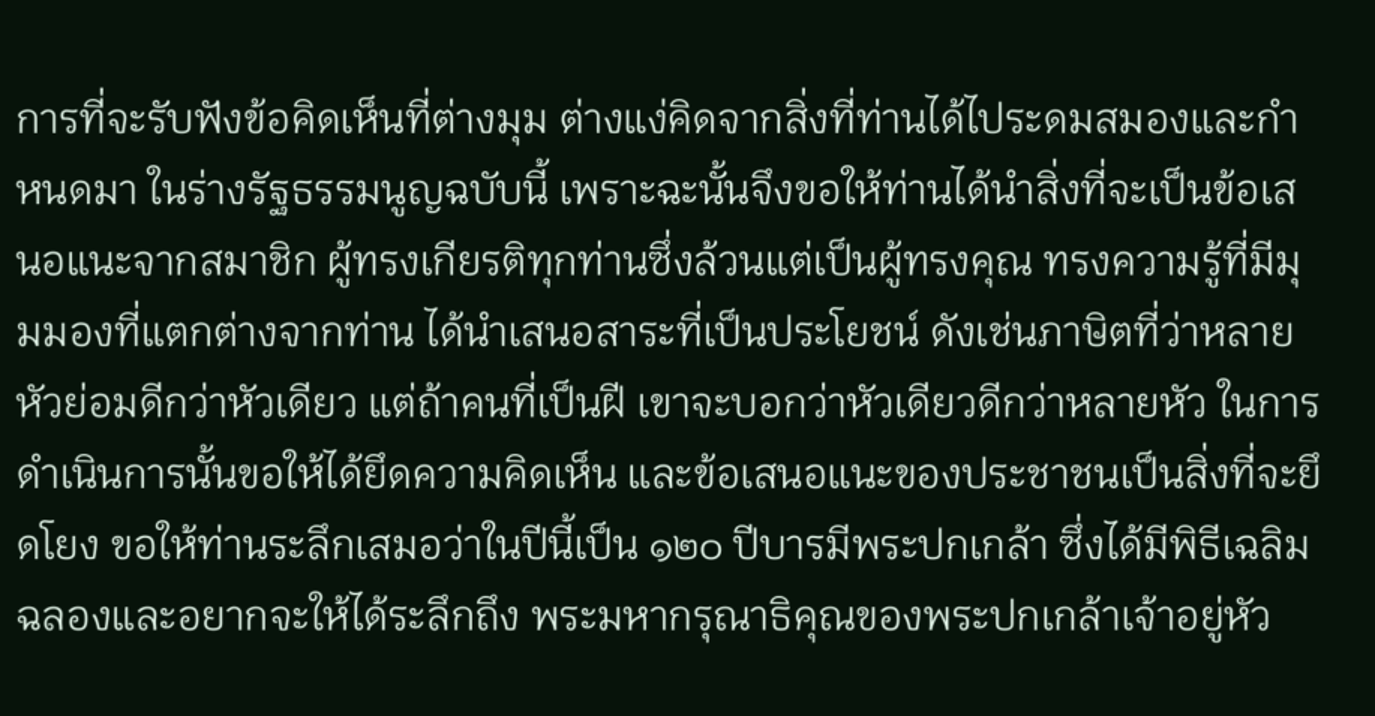การที่จะรับฟังข้อคิดเห็นที่ต่างมุม ต่างแง่คิดจากสิ่งที่ท่านได้ไประดมสมองและกําหนดมา ในร่างรัฐธรรมนูญฉบับนี้ เพราะฉะนั้นจึงขอให้ท่านได้นําสิ่งที่จะเป็นข้อเสนอแนะจากสมาชิก ผู้ทรงเกียรติทุกท่านซึ่งล้วนแต่เป็นผู้ทรงคุณ ทรงความรู้ที่มีมุมมองที่แตกต่างจากท่าน ได้นําเสนอสาระที่เป็นประโยชน์ ดังเช่นภาษิตที่ว่าหลายหัวย่อมดีกว่าหัวเดียว แต่ถ้าคนที่เป็นฝี เขาจะบอกว่าหัวเดียวดีกว่าหลายหัว ในการดําเนินการนั้นขอให้ได้ยึดความคิดเห็น และข้อเสนอแนะของประชาชนเป็นสิ่งที่จะยึดโยง ขอให้ท่านระลึกเสมอว่าในปีนี้เป็น ๑๒๐ ปีบารมีพระปกเกล้า ซึ่งได้มีพิธีเฉลิมฉลองและอยากจะให้ได้ระลึกถึง พระมหากรุณาธิคุณของพระปกเกล้าเจ้าอยู่หัว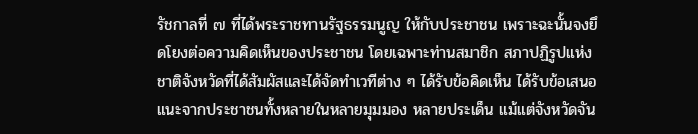รัชกาลที่ ๗ ที่ได้พระราชทานรัฐธรรมนูญ ให้กับประชาชน เพราะฉะนั้นจงยึดโยงต่อความคิดเห็นของประชาชน โดยเฉพาะท่านสมาชิก สภาปฏิรูปแห่งชาติจังหวัดที่ได้สัมผัสและได้จัดทําเวทีต่าง ๆ ได้รับข้อคิดเห็น ได้รับข้อเสนอแนะจากประชาชนทั้งหลายในหลายมุมมอง หลายประเด็น แม้แต่จังหวัดจัน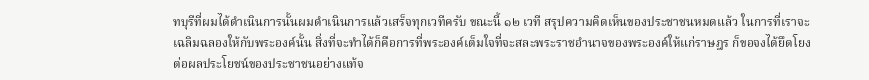ทบุรีที่ผมได้ดําเนินการนั้นผมดําเนินการแล้วเสร็จทุกเวทีครับ ขณะนี้ ๑๒ เวที สรุปความคิดเห็นของประชาชนหมดแล้ว ในการที่เราจะเฉลิมฉลองให้กับพระองค์นั้น สิ่งที่จะทําได้ก็คือการที่พระองค์เต็มใจที่จะสละพระราชอํานาจของพระองค์ให้แก่ราษฎร ก็ขอจงได้ยึดโยงต่อผลประโยชน์ของประชาชนอย่างแท้จ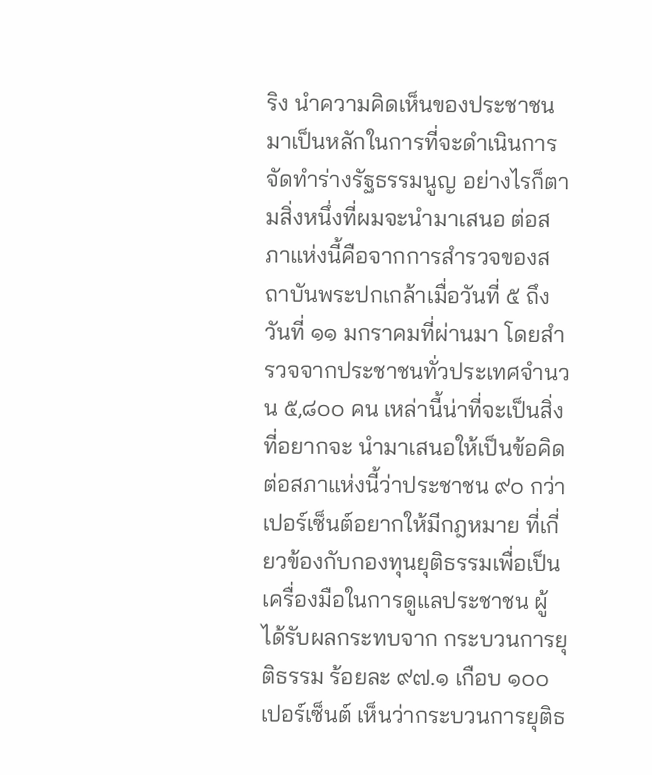ริง นําความคิดเห็นของประชาชน มาเป็นหลักในการที่จะดําเนินการจัดทําร่างรัฐธรรมนูญ อย่างไรก็ตามสิ่งหนึ่งที่ผมจะนํามาเสนอ ต่อสภาแห่งนี้คือจากการสํารวจของสถาบันพระปกเกล้าเมื่อวันที่ ๕ ถึงวันที่ ๑๑ มกราคมที่ผ่านมา โดยสํารวจจากประชาชนทั่วประเทศจํานวน ๕,๘๐๐ คน เหล่านี้น่าที่จะเป็นสิ่งที่อยากจะ นํามาเสนอให้เป็นข้อคิดต่อสภาแห่งนี้ว่าประชาชน ๙๐ กว่าเปอร์เซ็นต์อยากให้มีกฎหมาย ที่เกี่ยวข้องกับกองทุนยุติธรรมเพื่อเป็นเครื่องมือในการดูแลประชาชน ผู้ได้รับผลกระทบจาก กระบวนการยุติธรรม ร้อยละ ๙๗.๑ เกือบ ๑๐๐ เปอร์เซ็นต์ เห็นว่ากระบวนการยุติธ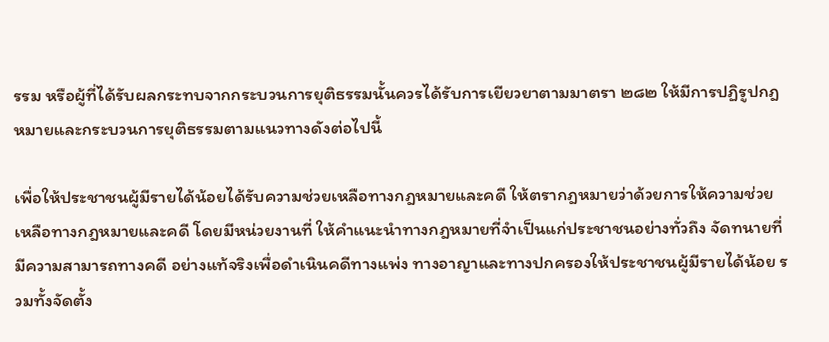รรม หรือผู้ที่ได้รับผลกระทบจากกระบวนการยุติธรรมนั้นควรได้รับการเยียวยาตามมาตรา ๒๘๒ ให้มีการปฏิรูปกฎหมายและกระบวนการยุติธรรมตามแนวทางดังต่อไปนี้

เพื่อให้ประชาชนผู้มีรายได้น้อยได้รับความช่วยเหลือทางกฎหมายและคดี ให้ตรากฎหมายว่าด้วยการให้ความช่วยเหลือทางกฎหมายและคดี โดยมีหน่วยงานที่ ให้คําแนะนําทางกฎหมายที่จําเป็นแก่ประชาชนอย่างทั่วถึง จัดทนายที่มีความสามารถทางคดี อย่างแท้จริงเพื่อดําเนินคดีทางแพ่ง ทางอาญาและทางปกครองให้ประชาชนผู้มีรายได้น้อย รวมทั้งจัดตั้ง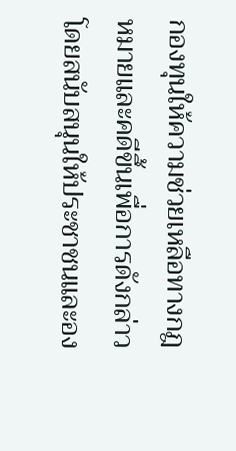กองทุนให้ความช่วยเหลือทางกฎหมายและคดีขึ้นเพื่อการดังกล่าว โดยสนับสนุนให้ประชาชนและอง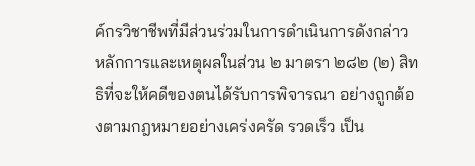ค์กรวิชาชีพที่มีส่วนร่วมในการดําเนินการดังกล่าว หลักการและเหตุผลในส่วน ๒ มาตรา ๒๘๒ (๒) สิทธิที่จะให้คดีของตนได้รับการพิจารณา อย่างถูกต้องตามกฎหมายอย่างเคร่งครัด รวดเร็ว เป็น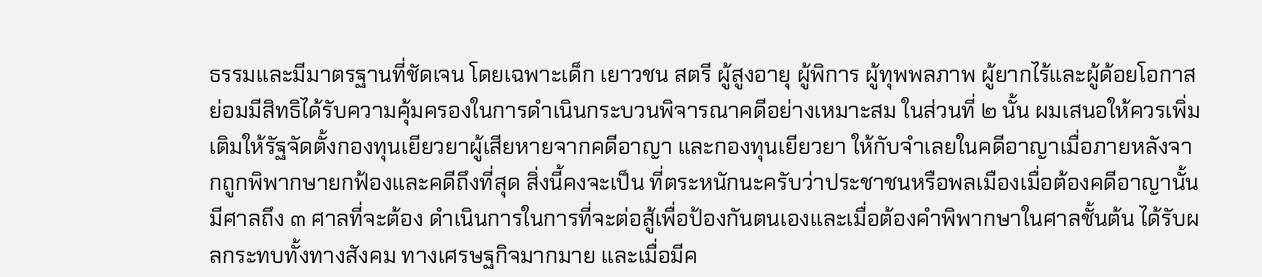ธรรมและมีมาตรฐานที่ชัดเจน โดยเฉพาะเด็ก เยาวชน สตรี ผู้สูงอายุ ผู้พิการ ผู้ทุพพลภาพ ผู้ยากไร้และผู้ด้อยโอกาส ย่อมมีสิทธิได้รับความคุ้มครองในการดําเนินกระบวนพิจารณาคดีอย่างเหมาะสม ในส่วนที่ ๒ นั้น ผมเสนอให้ควรเพิ่มเติมให้รัฐจัดตั้งกองทุนเยียวยาผู้เสียหายจากคดีอาญา และกองทุนเยียวยา ให้กับจําเลยในคดีอาญาเมื่อภายหลังจากถูกพิพากษายกฟ้องและคดีถึงที่สุด สิ่งนี้คงจะเป็น ที่ตระหนักนะครับว่าประชาชนหรือพลเมืองเมื่อต้องคดีอาญานั้นมีศาลถึง ๓ ศาลที่จะต้อง ดําเนินการในการที่จะต่อสู้เพื่อป้องกันตนเองและเมื่อต้องคําพิพากษาในศาลชั้นต้น ได้รับผลกระทบทั้งทางสังคม ทางเศรษฐกิจมากมาย และเมื่อมีค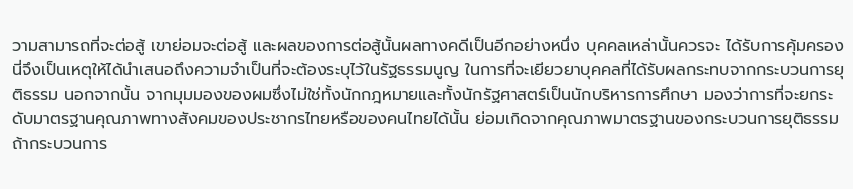วามสามารถที่จะต่อสู้ เขาย่อมจะต่อสู้ และผลของการต่อสู้นั้นผลทางคดีเป็นอีกอย่างหนึ่ง บุคคลเหล่านั้นควรจะ ได้รับการคุ้มครอง นี่จึงเป็นเหตุให้ได้นําเสนอถึงความจําเป็นที่จะต้องระบุไว้ในรัฐธรรมนูญ ในการที่จะเยียวยาบุคคลที่ได้รับผลกระทบจากกระบวนการยุติธรรม นอกจากนั้น จากมุมมองของผมซึ่งไม่ใช่ทั้งนักกฎหมายและทั้งนักรัฐศาสตร์เป็นนักบริหารการศึกษา มองว่าการที่จะยกระดับมาตรฐานคุณภาพทางสังคมของประชากรไทยหรือของคนไทยได้นั้น ย่อมเกิดจากคุณภาพมาตรฐานของกระบวนการยุติธรรม ถ้ากระบวนการ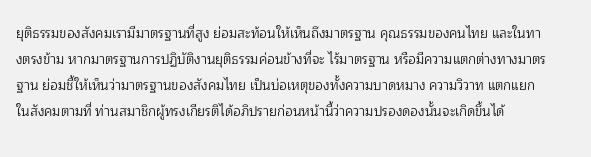ยุติธรรมของสังคมเรามีมาตรฐานที่สูง ย่อมสะท้อนให้เห็นถึงมาตรฐาน คุณธรรมของคนไทย และในทางตรงข้าม หากมาตรฐานการปฏิบัติงานยุติธรรมค่อนข้างที่จะ ไร้มาตรฐาน หรือมีความแตกต่างทางมาตรฐาน ย่อมชี้ให้เห็นว่ามาตรฐานของสังคมไทย เป็นบ่อเหตุของทั้งความบาดหมาง ความวิวาท แตกแยกในสังคมตามที่ ท่านสมาชิกผู้ทรงเกียรติได้อภิปรายก่อนหน้านี้ว่าความปรองดองนั้นจะเกิดขึ้นได้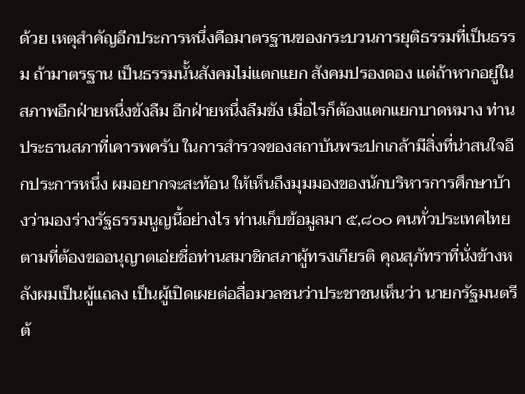ด้วย เหตุสําคัญอีกประการหนึ่งคือมาตรฐานของกระบวนการยุติธรรมที่เป็นธรรม ถ้ามาตรฐาน เป็นธรรมนั้นสังคมไม่แตกแยก สังคมปรองดอง แต่ถ้าหากอยู่ในสภาพอีกฝ่ายหนึ่งขังลืม อีกฝ่ายหนึ่งลืมขัง เมื่อไรก็ต้องแตกแยกบาดหมาง ท่านประธานสภาที่เคารพครับ ในการสํารวจของสถาบันพระปกเกล้ามีสิ่งที่น่าสนใจอีกประการหนึ่ง ผมอยากจะสะท้อน ให้เห็นถึงมุมมองของนักบริหารการศึกษาบ้างว่ามองร่างรัฐธรรมนูญนี้อย่างไร ท่านเก็บข้อมูลมา ๕,๘๐๐ คนทั่วประเทศไทยตามที่ต้องขออนุญาตเอ่ยชื่อท่านสมาชิกสภาผู้ทรงเกียรติ คุณสุภัทราที่นั่งข้างหลังผมเป็นผู้แถลง เป็นผู้เปิดเผยต่อสื่อมวลชนว่าประชาชนเห็นว่า นายกรัฐมนตรีต้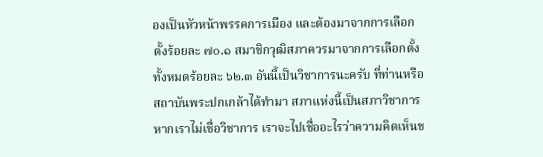องเป็นหัวหน้าพรรคการเมือง และต้องมาจากการเลือกตั้งร้อยละ ๗๐.๑ สมาชิกวุฒิสภาควรมาจากการเลือกตั้งทั้งหมดร้อยละ ๖๒.๓ อันนี้เป็นวิชาการนะครับ ที่ท่านหรือสถาบันพระปกเกล้าได้ทํามา สภาแห่งนี้เป็นสภาวิชาการ หากเราไม่เชื่อวิชาการ เราจะไปเชื่ออะไรว่าความคิดเห็นข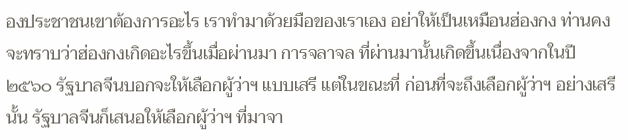องประชาชนเขาต้องการอะไร เราทํามาด้วยมือของเราเอง อย่าให้เป็นเหมือนฮ่องกง ท่านคงจะทราบว่าฮ่องกงเกิดอะไรขึ้นเมื่อผ่านมา การจลาจล ที่ผ่านมานั้นเกิดขึ้นเนื่องจากในปี ๒๕๖๐ รัฐบาลจีนบอกจะให้เลือกผู้ว่าฯ แบบเสรี แต่ในขณะที่ ก่อนที่จะถึงเลือกผู้ว่าฯ อย่างเสรีนั้น รัฐบาลจีนก็เสนอให้เลือกผู้ว่าฯ ที่มาจา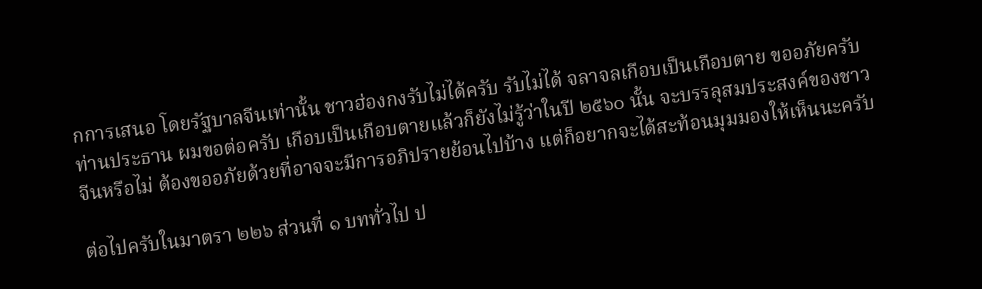กการเสนอ โดยรัฐบาลจีนเท่านั้น ชาวฮ่องกงรับไม่ได้ครับ รับไม่ได้ จลาจลเกือบเป็นเกือบตาย ขออภัยครับท่านประธาน ผมขอต่อครับ เกือบเป็นเกือบตายแล้วก็ยังไม่รู้ว่าในปี ๒๕๖๐ นั้น จะบรรลุสมประสงค์ของชาวจีนหรือไม่ ต้องขออภัยด้วยที่อาจจะมีการอภิปรายย้อนไปบ้าง แต่ก็อยากจะได้สะท้อนมุมมองให้เห็นนะครับ

ต่อไปครับในมาตรา ๒๒๖ ส่วนที่ ๑ บททั่วไป ป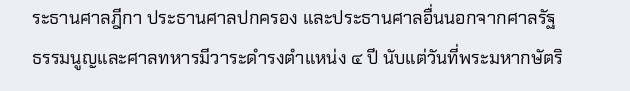ระธานศาลฎีกา ประธานศาลปกครอง และประธานศาลอื่นนอกจากศาลรัฐธรรมนูญและศาลทหารมีวาระดํารงตําแหน่ง ๔ ปี นับแต่วันที่พระมหากษัตริ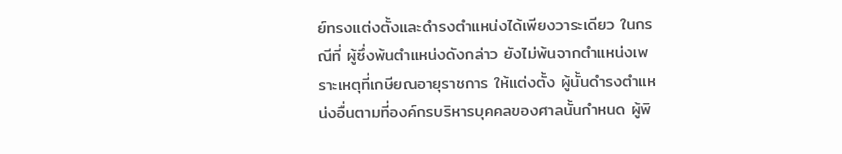ย์ทรงแต่งตั้งและดํารงตําแหน่งได้เพียงวาระเดียว ในกรณีที่ ผู้ซึ่งพ้นตําแหน่งดังกล่าว ยังไม่พ้นจากตําแหน่งเพราะเหตุที่เกษียณอายุราชการ ให้แต่งตั้ง ผู้นั้นดํารงตําแหน่งอื่นตามที่องค์กรบริหารบุคคลของศาลนั้นกําหนด ผู้พิ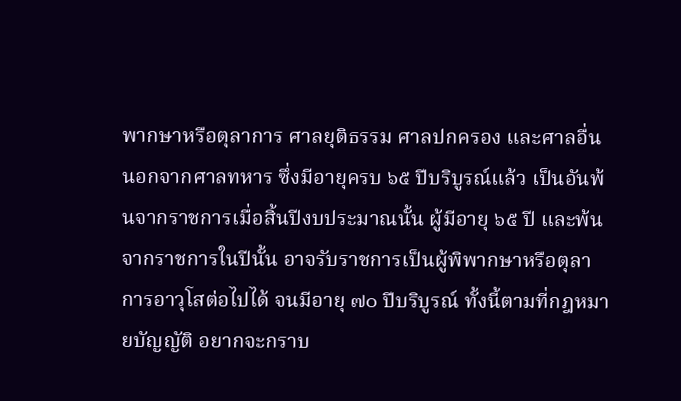พากษาหรือตุลาการ ศาลยุติธรรม ศาลปกครอง และศาลอื่นนอกจากศาลทหาร ซึ่งมีอายุครบ ๖๕ ปีบริบูรณ์แล้ว เป็นอันพ้นจากราชการเมื่อสิ้นปีงบประมาณนั้น ผู้มีอายุ ๖๕ ปี และพ้นจากราชการในปีนั้น อาจรับราชการเป็นผู้พิพากษาหรือตุลาการอาวุโสต่อไปได้ จนมีอายุ ๗๐ ปีบริบูรณ์ ทั้งนี้ตามที่กฎหมายบัญญัติ อยากจะกราบ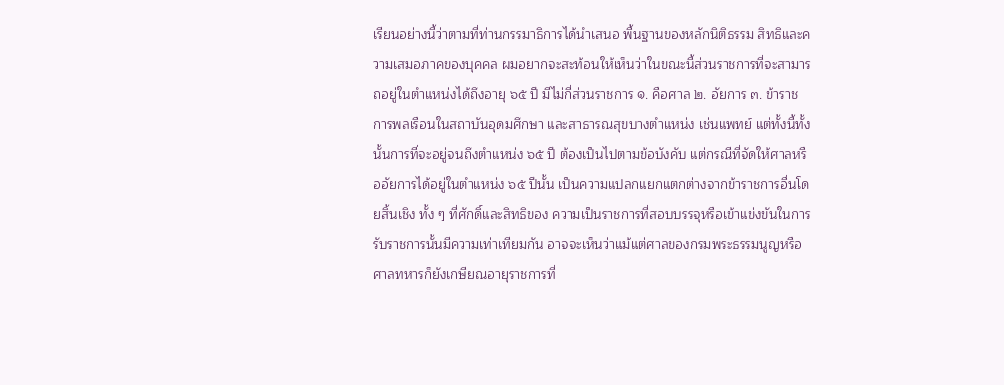เรียนอย่างนี้ว่าตามที่ท่านกรรมาธิการได้นําเสนอ พื้นฐานของหลักนิติธรรม สิทธิและความเสมอภาคของบุคคล ผมอยากจะสะท้อนให้เห็นว่าในขณะนี้ส่วนราชการที่จะสามารถอยู่ในตําแหน่งได้ถึงอายุ ๖๕ ปี มีไม่กี่ส่วนราชการ ๑. คือศาล ๒. อัยการ ๓. ข้าราชการพลเรือนในสถาบันอุดมศึกษา และสาธารณสุขบางตําแหน่ง เช่นแพทย์ แต่ทั้งนี้ทั้งนั้นการที่จะอยู่จนถึงตําแหน่ง ๖๕ ปี ต้องเป็นไปตามข้อบังคับ แต่กรณีที่จัดให้ศาลหรืออัยการได้อยู่ในตําแหน่ง ๖๕ ปีนั้น เป็นความแปลกแยกแตกต่างจากข้าราชการอื่นโดยสิ้นเชิง ทั้ง ๆ ที่ศักดิ์และสิทธิของ ความเป็นราชการที่สอบบรรจุหรือเข้าแข่งขันในการรับราชการนั้นมีความเท่าเทียมกัน อาจจะเห็นว่าแม้แต่ศาลของกรมพระธรรมนูญหรือศาลทหารก็ยังเกษียณอายุราชการที่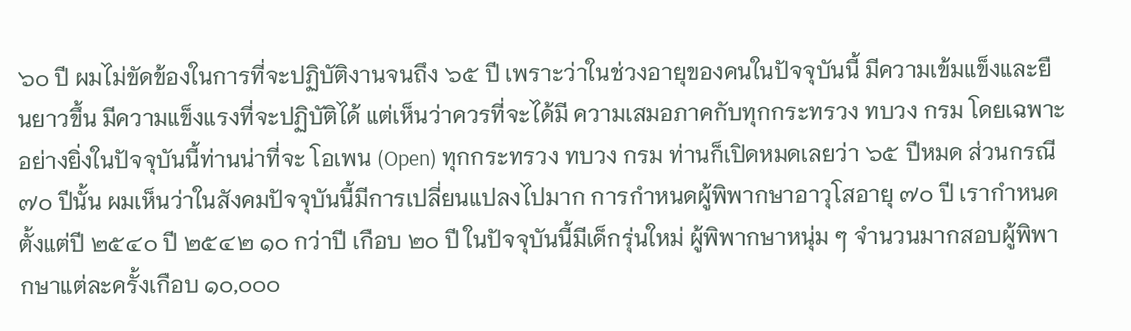๖๐ ปี ผมไม่ขัดข้องในการที่จะปฏิบัติงานจนถึง ๖๕ ปี เพราะว่าในช่วงอายุของคนในปัจจุบันนี้ มีความเข้มแข็งและยืนยาวขึ้น มีความแข็งแรงที่จะปฏิบัติได้ แต่เห็นว่าควรที่จะได้มี ความเสมอภาคกับทุกกระทรวง ทบวง กรม โดยเฉพาะอย่างยิ่งในปัจจุบันนี้ท่านน่าที่จะ โอเพน (Open) ทุกกระทรวง ทบวง กรม ท่านก็เปิดหมดเลยว่า ๖๕ ปีหมด ส่วนกรณี ๗๐ ปีนั้น ผมเห็นว่าในสังคมปัจจุบันนี้มีการเปลี่ยนแปลงไปมาก การกําหนดผู้พิพากษาอาวุโสอายุ ๗๐ ปี เรากําหนดตั้งแต่ปี ๒๕๔๐ ปี ๒๕๔๒ ๑๐ กว่าปี เกือบ ๒๐ ปี ในปัจจุบันนี้มีเด็กรุ่นใหม่ ผู้พิพากษาหนุ่ม ๆ จํานวนมากสอบผู้พิพากษาแต่ละครั้งเกือบ ๑๐,๐๐๐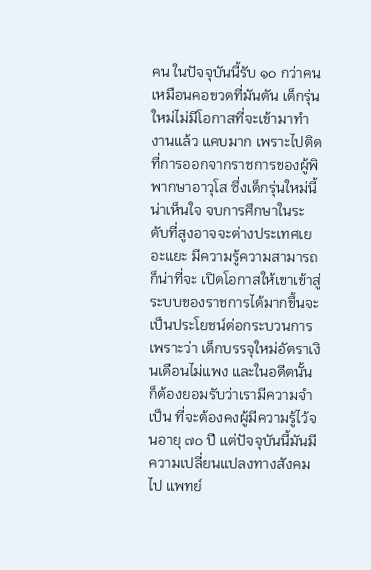คน ในปัจจุบันนี้รับ ๑๐ กว่าคน เหมือนคอขวดที่มันตัน เด็กรุ่นใหม่ไม่มีโอกาสที่จะเข้ามาทํางานแล้ว แคบมาก เพราะไปติดที่การออกจากราชการของผู้พิพากษาอาวุโส ซึ่งเด็กรุ่นใหม่นี้น่าเห็นใจ จบการศึกษาในระดับที่สูงอาจจะต่างประเทศเยอะแยะ มีความรู้ความสามารถ ก็น่าที่จะ เปิดโอกาสให้เขาเข้าสู่ระบบของราชการได้มากขึ้นจะเป็นประโยชน์ต่อกระบวนการ เพราะว่า เด็กบรรจุใหม่อัตราเงินเดือนไม่แพง และในอดีตนั้นก็ต้องยอมรับว่าเรามีความจําเป็น ที่จะต้องคงผู้มีความรู้ไว้จนอายุ ๗๐ ปี แต่ปัจจุบันนี้มันมีความเปลี่ยนแปลงทางสังคมไป แพทย์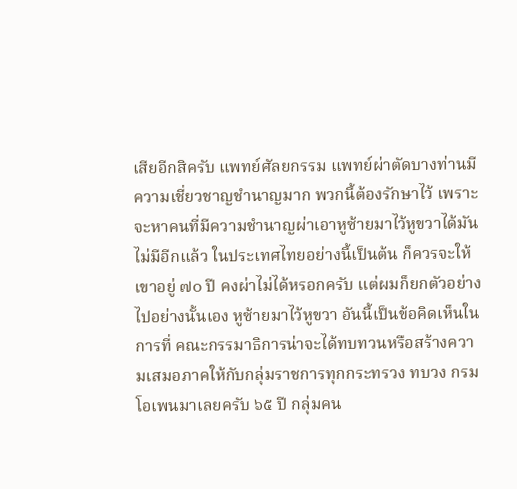เสียอีกสิครับ แพทย์ศัลยกรรม แพทย์ผ่าตัดบางท่านมีความเชี่ยวชาญชํานาญมาก พวกนี้ต้องรักษาไว้ เพราะจะหาคนที่มีความชํานาญผ่าเอาหูซ้ายมาไว้หูขวาได้มันไม่มีอีกแล้ว ในประเทศไทยอย่างนี้เป็นต้น ก็ควรจะให้เขาอยู่ ๗๐ ปี คงผ่าไม่ได้หรอกครับ แต่ผมก็ยกตัวอย่างไปอย่างนั้นเอง หูซ้ายมาไว้หูขวา อันนี้เป็นข้อคิดเห็นในการที่ คณะกรรมาธิการน่าจะได้ทบทวนหรือสร้างความเสมอภาคให้กับกลุ่มราชการทุกกระทรวง ทบวง กรม โอเพนมาเลยครับ ๖๕ ปี กลุ่มคน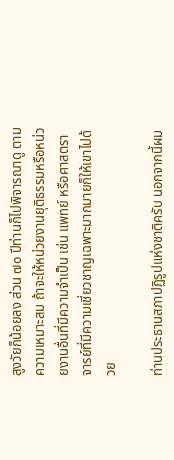สูงวัยก็น้อยลง ส่วน ๗๐ ปีท่านก็ไปพิจารณาดู ตามความเหมาะสม ถ้าจะให้หน่วยงานยุติธรรมหรือหน่วยงานอื่นที่มีความจําเป็น เช่น แพทย์ หรือศาสตราจารย์ที่มีความเชี่ยวชาญเฉพาะมากมายก็ให้เขาไปด้วย

ท่านประธานสภาปฏิรูปแห่งชาติครับ นอกจากนี้ผม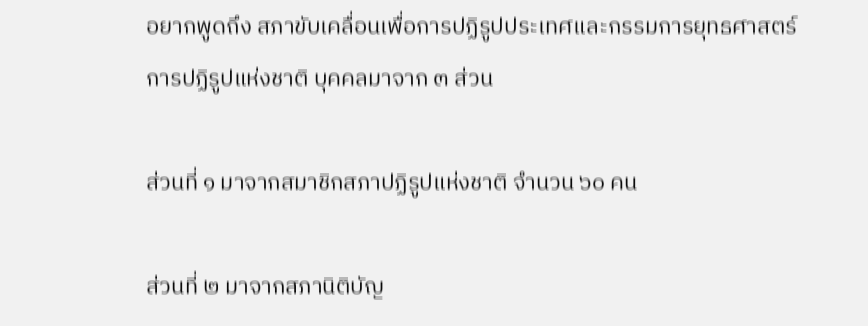อยากพูดถึง สภาขับเคลื่อนเพื่อการปฏิรูปประเทศและกรรมการยุทธศาสตร์การปฏิรูปแห่งชาติ บุคคลมาจาก ๓ ส่วน

ส่วนที่ ๑ มาจากสมาชิกสภาปฏิรูปแห่งชาติ จํานวน ๖๐ คน

ส่วนที่ ๒ มาจากสภานิติบัญ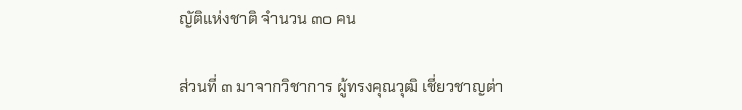ญัติแห่งชาติ จํานวน ๓๐ คน

ส่วนที่ ๓ มาจากวิชาการ ผู้ทรงคุณวุฒิ เชี่ยวชาญต่า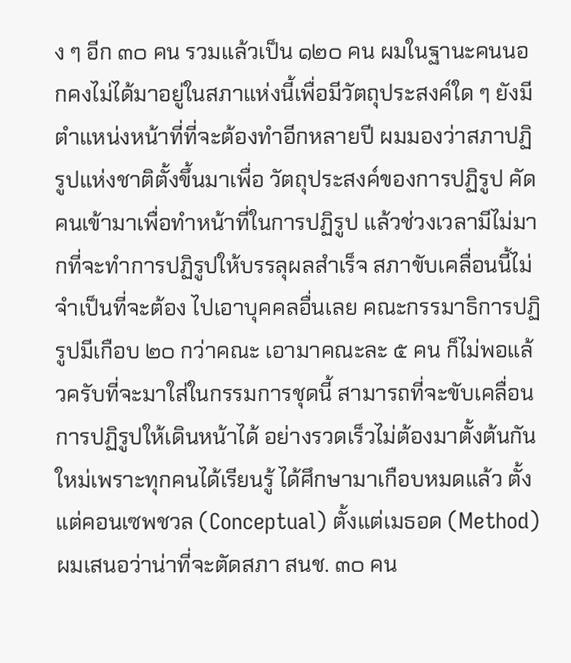ง ๆ อีก ๓๐ คน รวมแล้วเป็น ๑๒๐ คน ผมในฐานะคนนอกคงไม่ได้มาอยู่ในสภาแห่งนี้เพื่อมีวัตถุประสงค์ใด ๆ ยังมีตําแหน่งหน้าที่ที่จะต้องทําอีกหลายปี ผมมองว่าสภาปฏิรูปแห่งชาติตั้งขึ้นมาเพื่อ วัตถุประสงค์ของการปฏิรูป คัดคนเข้ามาเพื่อทําหน้าที่ในการปฏิรูป แล้วช่วงเวลามีไม่มากที่จะทําการปฏิรูปให้บรรลุผลสําเร็จ สภาขับเคลื่อนนี้ไม่จําเป็นที่จะต้อง ไปเอาบุคคลอื่นเลย คณะกรรมาธิการปฏิรูปมีเกือบ ๒๐ กว่าคณะ เอามาคณะละ ๕ คน ก็ไม่พอแล้วครับที่จะมาใส่ในกรรมการชุดนี้ สามารถที่จะขับเคลื่อนการปฏิรูปให้เดินหน้าได้ อย่างรวดเร็วไม่ต้องมาตั้งต้นกันใหม่เพราะทุกคนได้เรียนรู้ ได้ศึกษามาเกือบหมดแล้ว ตั้งแต่คอนเซพชวล (Conceptual) ตั้งแต่เมธอด (Method) ผมเสนอว่าน่าที่จะตัดสภา สนช. ๓๐ คน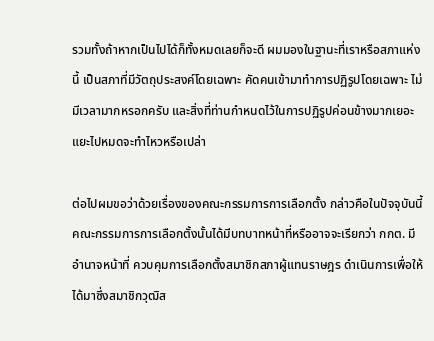รวมทั้งถ้าหากเป็นไปได้ก็ทั้งหมดเลยก็จะดี ผมมองในฐานะที่เราหรือสภาแห่งนี้ เป็นสภาที่มีวัตถุประสงค์โดยเฉพาะ คัดคนเข้ามาทําการปฏิรูปโดยเฉพาะ ไม่มีเวลามากหรอกครับ และสิ่งที่ท่านกําหนดไว้ในการปฏิรูปค่อนข้างมากเยอะแยะไปหมดจะทําไหวหรือเปล่า

ต่อไปผมขอว่าด้วยเรื่องของคณะกรรมการการเลือกตั้ง กล่าวคือในปัจจุบันนี้ คณะกรรมการการเลือกตั้งนั้นได้มีบทบาทหน้าที่หรืออาจจะเรียกว่า กกต. มีอํานาจหน้าที่ ควบคุมการเลือกตั้งสมาชิกสภาผู้แทนราษฎร ดําเนินการเพื่อให้ได้มาซึ่งสมาชิกวุฒิส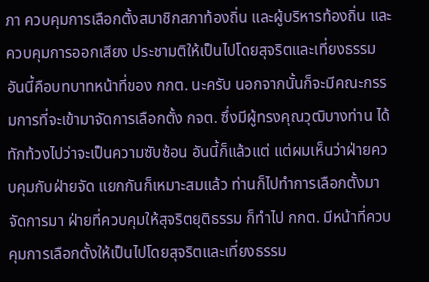ภา ควบคุมการเลือกตั้งสมาชิกสภาท้องถิ่น และผู้บริหารท้องถิ่น และควบคุมการออกเสียง ประชามติให้เป็นไปโดยสุจริตและเที่ยงธรรม อันนี้คือบทบาทหน้าที่ของ กกต. นะครับ นอกจากนั้นก็จะมีคณะกรรมการที่จะเข้ามาจัดการเลือกตั้ง กจต. ซึ่งมีผู้ทรงคุณวุฒิบางท่าน ได้ทักท้วงไปว่าจะเป็นความซับซ้อน อันนี้ก็แล้วแต่ แต่ผมเห็นว่าฝ่ายควบคุมกับฝ่ายจัด แยกกันก็เหมาะสมแล้ว ท่านก็ไปทําการเลือกตั้งมา จัดการมา ฝ่ายที่ควบคุมให้สุจริตยุติธรรม ก็ทําไป กกต. มีหน้าที่ควบคุมการเลือกตั้งให้เป็นไปโดยสุจริตและเที่ยงธรรม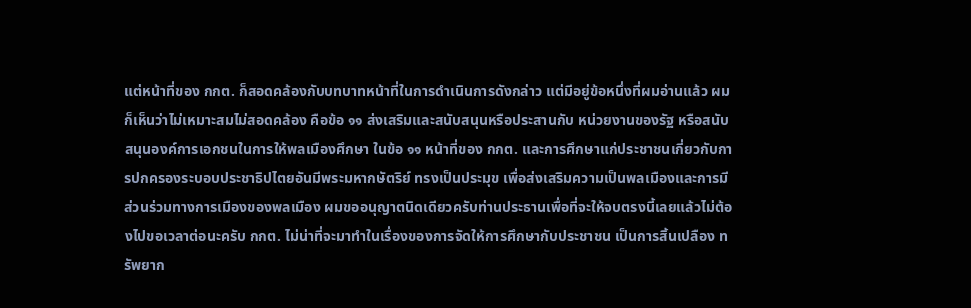แต่หน้าที่ของ กกต. ก็สอดคล้องกับบทบาทหน้าที่ในการดําเนินการดังกล่าว แต่มีอยู่ข้อหนึ่งที่ผมอ่านแล้ว ผมก็เห็นว่าไม่เหมาะสมไม่สอดคล้อง คือข้อ ๑๑ ส่งเสริมและสนับสนุนหรือประสานกับ หน่วยงานของรัฐ หรือสนับสนุนองค์การเอกชนในการให้พลเมืองศึกษา ในข้อ ๑๑ หน้าที่ของ กกต. และการศึกษาแก่ประชาชนเกี่ยวกับการปกครองระบอบประชาธิปไตยอันมีพระมหากษัตริย์ ทรงเป็นประมุข เพื่อส่งเสริมความเป็นพลเมืองและการมีส่วนร่วมทางการเมืองของพลเมือง ผมขออนุญาตนิดเดียวครับท่านประธานเพื่อที่จะให้จบตรงนี้เลยแล้วไม่ต้องไปขอเวลาต่อนะครับ กกต. ไม่น่าที่จะมาทําในเรื่องของการจัดให้การศึกษากับประชาชน เป็นการสิ้นเปลือง ทรัพยาก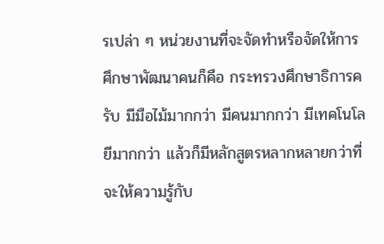รเปล่า ๆ หน่วยงานที่จะจัดทําหรือจัดให้การศึกษาพัฒนาคนก็คือ กระทรวงศึกษาธิการครับ มีมือไม้มากกว่า มีคนมากกว่า มีเทคโนโลยีมากกว่า แล้วก็มีหลักสูตรหลากหลายกว่าที่จะให้ความรู้กับ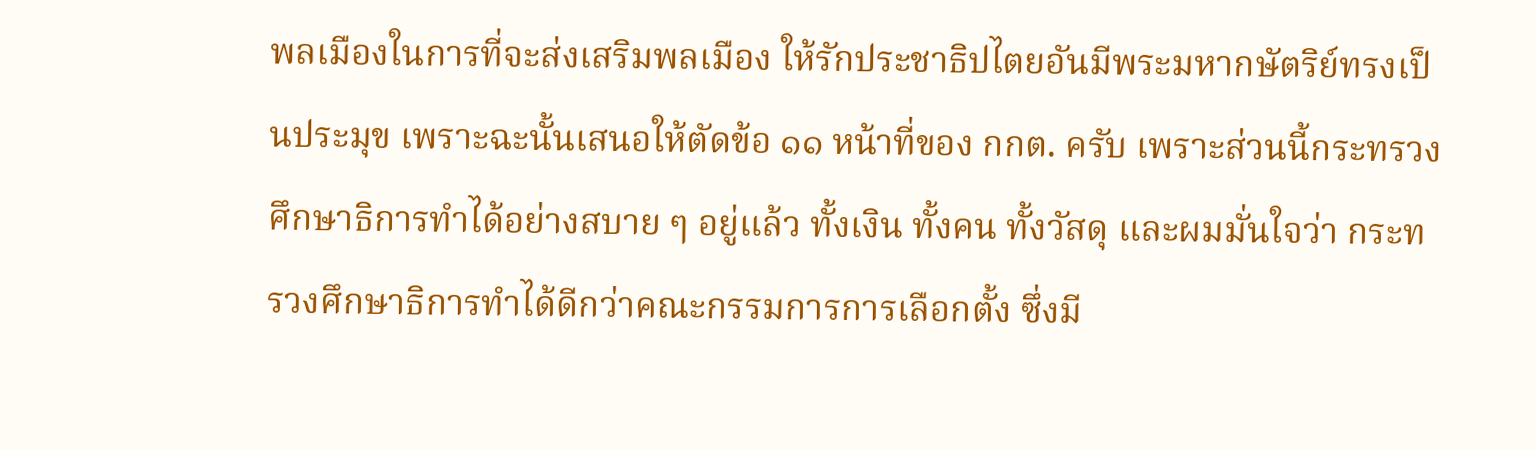พลเมืองในการที่จะส่งเสริมพลเมือง ให้รักประชาธิปไตยอันมีพระมหากษัตริย์ทรงเป็นประมุข เพราะฉะนั้นเสนอให้ตัดข้อ ๑๑ หน้าที่ของ กกต. ครับ เพราะส่วนนี้กระทรวงศึกษาธิการทําได้อย่างสบาย ๆ อยู่แล้ว ทั้งเงิน ทั้งคน ทั้งวัสดุ และผมมั่นใจว่า กระทรวงศึกษาธิการทําได้ดีกว่าคณะกรรมการการเลือกตั้ง ซึ่งมี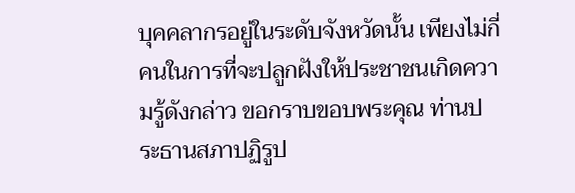บุคคลากรอยู่ในระดับจังหวัดนั้น เพียงไม่กี่คนในการที่จะปลูกฝังให้ประชาชนเกิดความรู้ดังกล่าว ขอกราบขอบพระคุณ ท่านประธานสภาปฏิรูป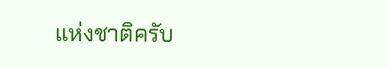แห่งชาติครับ